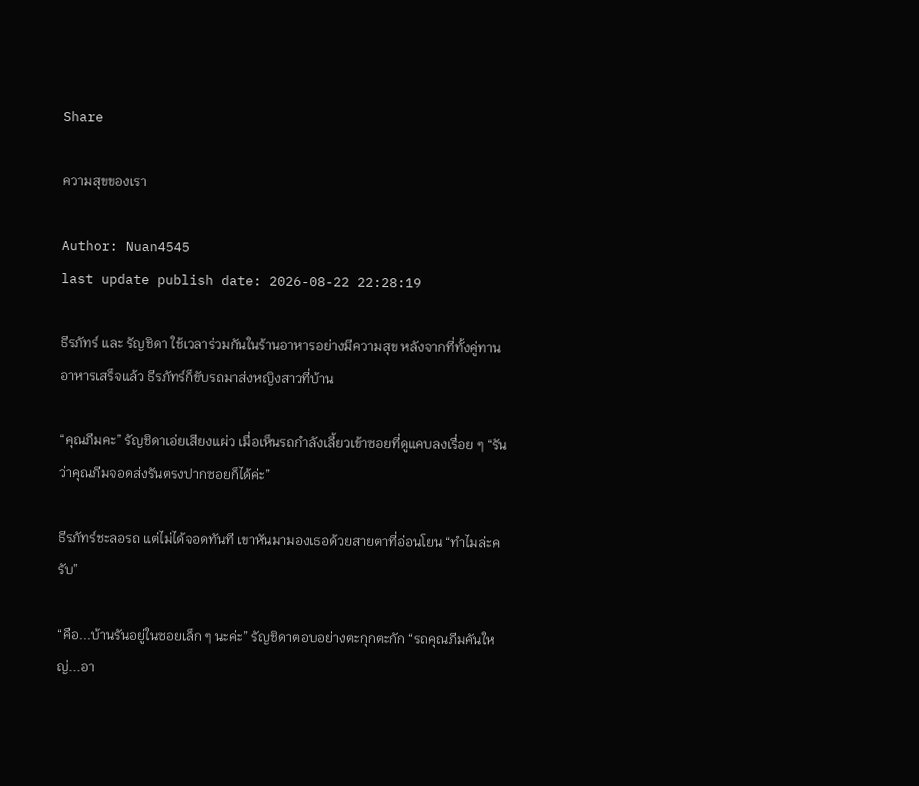Share

ความสุขของเรา

Author: Nuan4545
last update publish date: 2026-08-22 22:28:19

ธีรภัทร์ และ รัญชิดา ใช้เวลาร่วมกันในร้านอาหารอย่างมีความสุข หลังจากที่ทั้งคู่ทานอาหารเสร็จแล้ว ธีรภัทร์ก็ขับรถมาส่งหญิงสาวที่บ้าน

“คุณภีมคะ” รัญชิดาเอ่ยเสียงแผ่ว เมื่อเห็นรถกำลังเลี้ยวเข้าซอยที่ดูแคบลงเรื่อย ๆ “รันว่าคุณภีมจอดส่งรันตรงปากซอยก็ได้ค่ะ”

ธีรภัทร์ชะลอรถ แต่ไม่ได้จอดทันที เขาหันมามองเธอด้วยสายตาที่อ่อนโยน “ทำไมล่ะครับ”

“คือ...บ้านรันอยู่ในซอยเล็ก ๆ นะค่ะ” รัญชิดาตอบอย่างตะกุกตะกัก “รถคุณภีมคันใหญ่...อา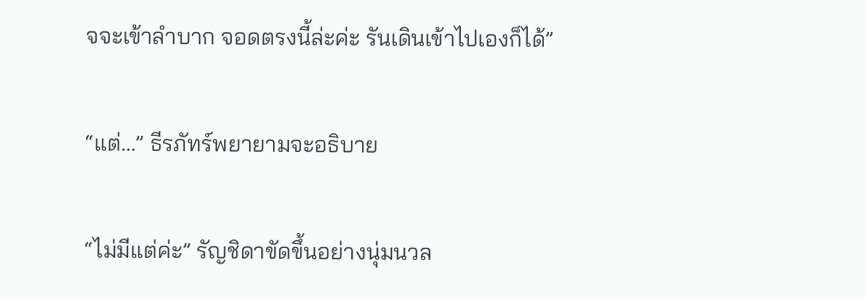จจะเข้าลำบาก จอดตรงนี้ล่ะค่ะ รันเดินเข้าไปเองก็ได้”

“แต่...” ธีรภัทร์พยายามจะอธิบาย

“ไม่มีแต่ค่ะ” รัญชิดาขัดขึ้นอย่างนุ่มนวล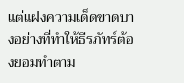แต่แฝงความเด็ดขาดบางอย่างที่ทำให้ธีรภัทร์ต้องยอมทำตาม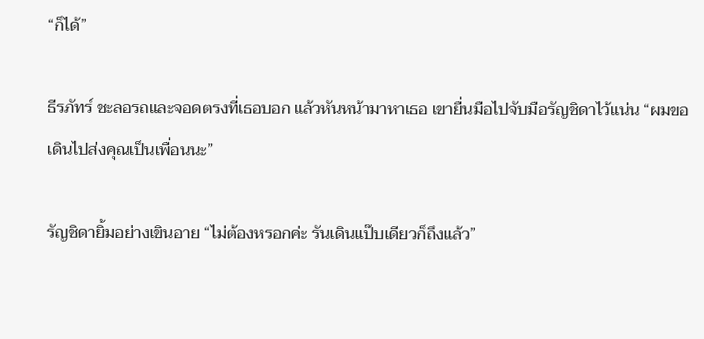“ก็ได้”

ธีรภัทร์ ชะลอรถและจอดตรงที่เธอบอก แล้วหันหน้ามาหาเธอ เขายื่นมือไปจับมือรัญชิดาไว้แน่น “ผมขอเดินไปส่งคุณเป็นเพื่อนนะ”

รัญชิดายิ้มอย่างเขินอาย “ไม่ต้องหรอกค่ะ รันเดินแป๊บเดียวก็ถึงแล้ว”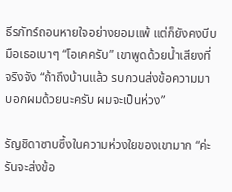ธีรภัทร์ถอนหายใจอย่างยอมแพ้ แต่ก็ยังคงบีบมือเธอเบาๆ “โอเคครับ” เขาพูดด้วยน้ำเสียงที่จริงจัง “ถ้าถึงบ้านแล้ว รบกวนส่งข้อความมาบอกผมด้วยนะครับ ผมจะเป็นห่วง”

รัญชิดาซาบซึ้งในความห่วงใยของเขามาก “ค่ะ รันจะส่งข้อ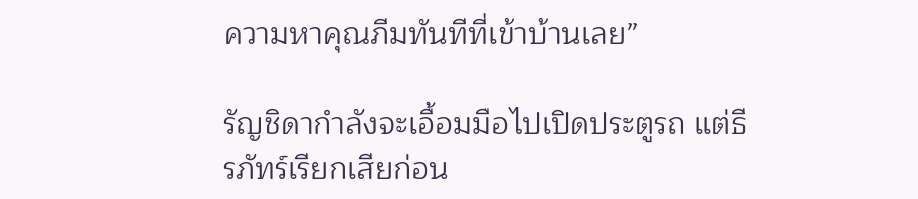ความหาคุณภีมทันทีที่เข้าบ้านเลย”

รัญชิดากำลังจะเอื้อมมือไปเปิดประตูรถ แต่ธีรภัทร์เรียกเสียก่อน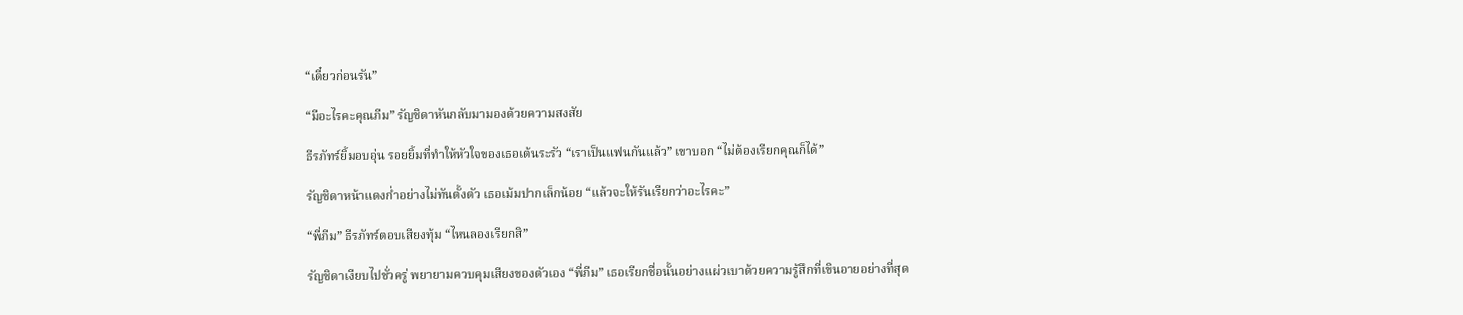“เดี๋ยวก่อนรัน”

“มีอะไรคะคุณภีม” รัญชิดาหันกลับมามองด้วยความสงสัย

ธีรภัทร์ยิ้มอบอุ่น รอยยิ้มที่ทำให้หัวใจของเธอเต้นระรัว “เราเป็นแฟนกันแล้ว” เขาบอก “ไม่ต้องเรียกคุณก็ได้”

รัญชิดาหน้าแดงก่ำอย่างไม่ทันตั้งตัว เธอเม้มปากเล็กน้อย “แล้วจะให้รันเรียกว่าอะไรคะ”

“พี่ภีม” ธีรภัทร์ตอบเสียงทุ้ม “ไหนลองเรียกสิ”

รัญชิดาเงียบไปชั่วครู่ พยายามควบคุมเสียงของตัวเอง “พี่ภีม” เธอเรียกชื่อนั้นอย่างแผ่วเบาด้วยความรู้สึกที่เขินอายอย่างที่สุด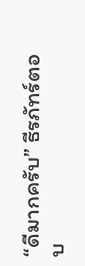“ดีมากครับ” ธีรภัทร์ตอบ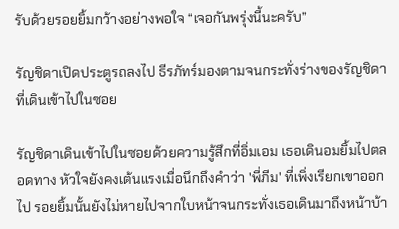รับด้วยรอยยิ้มกว้างอย่างพอใจ “เจอกันพรุ่งนี้นะครับ”

รัญชิดาเปิดประตูรถลงไป ธีรภัทร์มองตามจนกระทั่งร่างของรัญชิดาที่เดินเข้าไปในซอย

รัญชิดาเดินเข้าไปในซอยด้วยความรู้สึกที่อิ่มเอม เธอเดินอมยิ้มไปตลอดทาง หัวใจยังคงเต้นแรงเมื่อนึกถึงคำว่า 'พี่ภีม' ที่เพิ่งเรียกเขาออกไป รอยยิ้มนั้นยังไม่หายไปจากใบหน้าจนกระทั่งเธอเดินมาถึงหน้าบ้า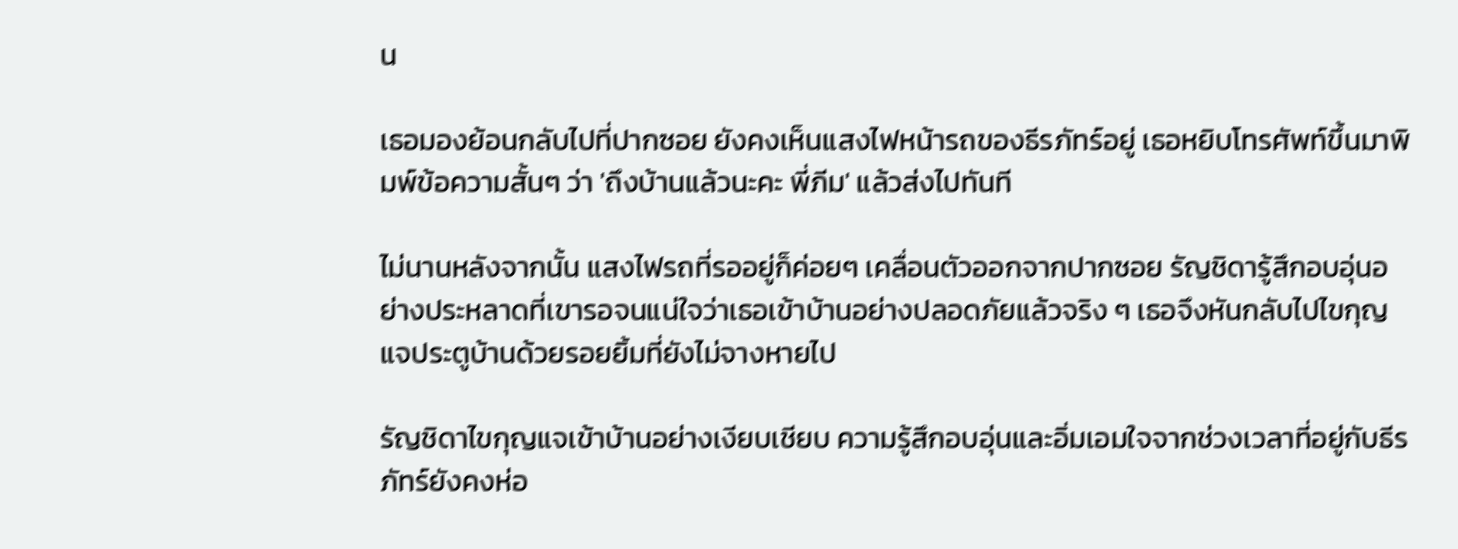น

เธอมองย้อนกลับไปที่ปากซอย ยังคงเห็นแสงไฟหน้ารถของธีรภัทร์อยู่ เธอหยิบโทรศัพท์ขึ้นมาพิมพ์ข้อความสั้นๆ ว่า 'ถึงบ้านแล้วนะคะ พี่ภีม' แล้วส่งไปทันที

ไม่นานหลังจากนั้น แสงไฟรถที่รออยู่ก็ค่อยๆ เคลื่อนตัวออกจากปากซอย รัญชิดารู้สึกอบอุ่นอย่างประหลาดที่เขารอจนแน่ใจว่าเธอเข้าบ้านอย่างปลอดภัยแล้วจริง ๆ เธอจึงหันกลับไปไขกุญแจประตูบ้านด้วยรอยยิ้มที่ยังไม่จางหายไป

รัญชิดาไขกุญแจเข้าบ้านอย่างเงียบเชียบ ความรู้สึกอบอุ่นและอิ่มเอมใจจากช่วงเวลาที่อยู่กับธีรภัทร์ยังคงห่อ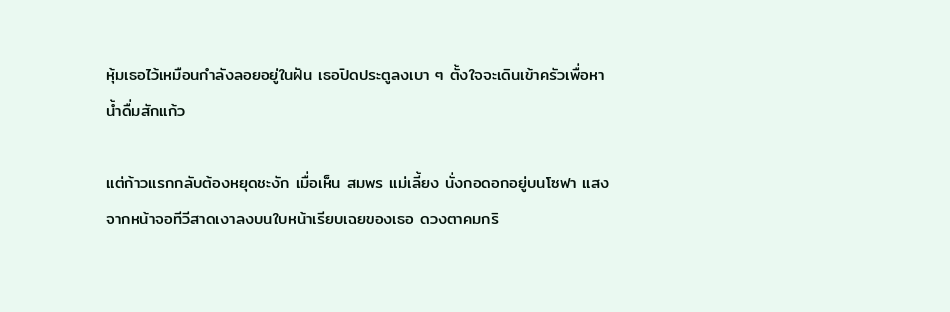หุ้มเธอไว้เหมือนกำลังลอยอยู่ในฝัน เธอปิดประตูลงเบา ๆ ตั้งใจจะเดินเข้าครัวเพื่อหาน้ำดื่มสักแก้ว

แต่ก้าวแรกกลับต้องหยุดชะงัก เมื่อเห็น สมพร แม่เลี้ยง นั่งกอดอกอยู่บนโซฟา แสงจากหน้าจอทีวีสาดเงาลงบนใบหน้าเรียบเฉยของเธอ ดวงตาคมกริ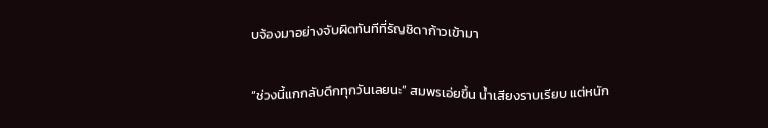บจ้องมาอย่างจับผิดทันทีที่รัญชิดาก้าวเข้ามา

“ช่วงนี้แกกลับดึกทุกวันเลยนะ” สมพรเอ่ยขึ้น น้ำเสียงราบเรียบ แต่หนัก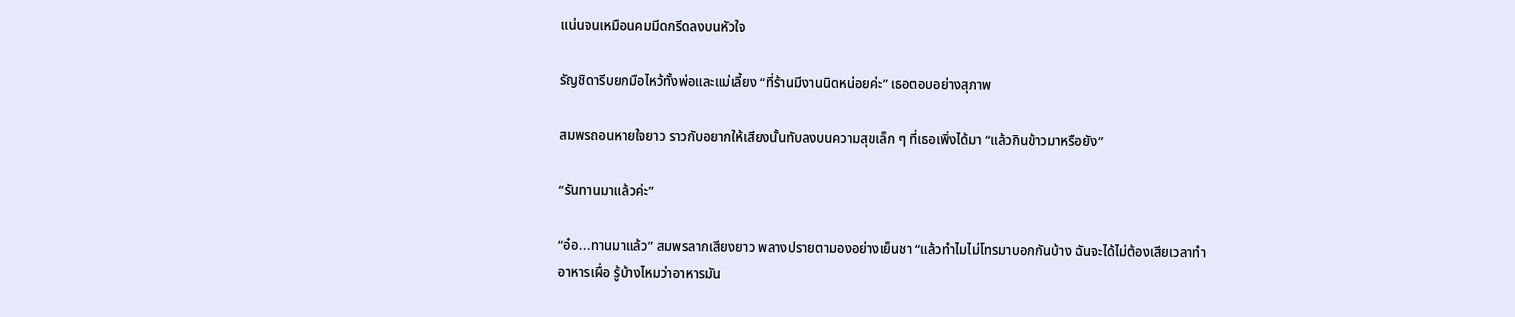แน่นจนเหมือนคมมีดกรีดลงบนหัวใจ

รัญชิดารีบยกมือไหว้ทั้งพ่อและแม่เลี้ยง “ที่ร้านมีงานนิดหน่อยค่ะ” เธอตอบอย่างสุภาพ

สมพรถอนหายใจยาว ราวกับอยากให้เสียงนั้นทับลงบนความสุขเล็ก ๆ ที่เธอเพิ่งได้มา “แล้วกินข้าวมาหรือยัง”

“รันทานมาแล้วค่ะ”

“อ๋อ...ทานมาแล้ว” สมพรลากเสียงยาว พลางปรายตามองอย่างเย็นชา “แล้วทำไมไม่โทรมาบอกกันบ้าง ฉันจะได้ไม่ต้องเสียเวลาทำอาหารเผื่อ รู้บ้างไหมว่าอาหารมัน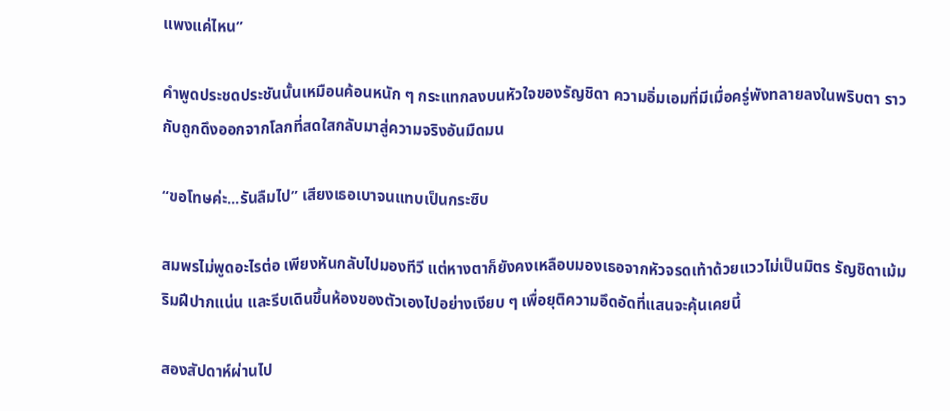แพงแค่ไหน”

คำพูดประชดประชันนั้นเหมือนค้อนหนัก ๆ กระแทกลงบนหัวใจของรัญชิดา ความอิ่มเอมที่มีเมื่อครู่พังทลายลงในพริบตา ราวกับถูกดึงออกจากโลกที่สดใสกลับมาสู่ความจริงอันมืดมน

“ขอโทษค่ะ...รันลืมไป” เสียงเธอเบาจนแทบเป็นกระซิบ

สมพรไม่พูดอะไรต่อ เพียงหันกลับไปมองทีวี แต่หางตาก็ยังคงเหลือบมองเธอจากหัวจรดเท้าด้วยแววไม่เป็นมิตร รัญชิดาเม้มริมฝีปากแน่น และรีบเดินขึ้นห้องของตัวเองไปอย่างเงียบ ๆ เพื่อยุติความอึดอัดที่แสนจะคุ้นเคยนี้

สองสัปดาห์ผ่านไป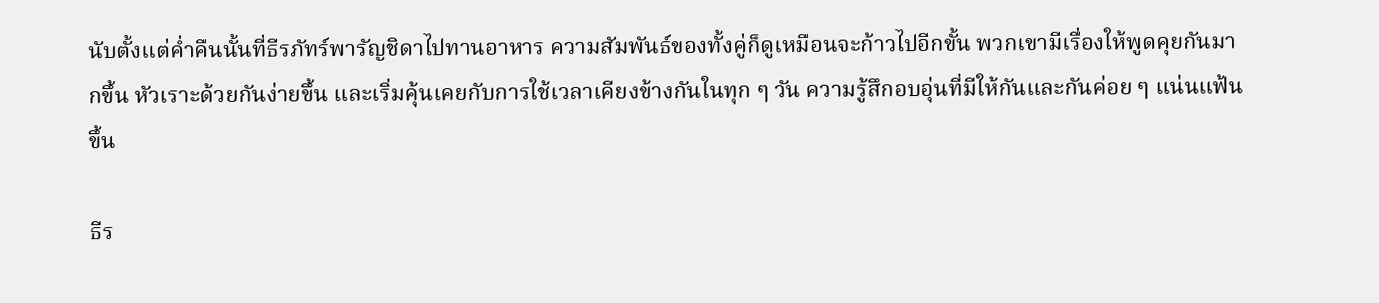นับตั้งแต่ค่ำคืนนั้นที่ธีรภัทร์พารัญชิดาไปทานอาหาร ความสัมพันธ์ของทั้งคู่ก็ดูเหมือนจะก้าวไปอีกขั้น พวกเขามีเรื่องให้พูดคุยกันมากขึ้น หัวเราะด้วยกันง่ายขึ้น และเริ่มคุ้นเคยกับการใช้เวลาเคียงข้างกันในทุก ๆ วัน ความรู้สึกอบอุ่นที่มีให้กันและกันค่อย ๆ แน่นแฟ้นขึ้น

ธีร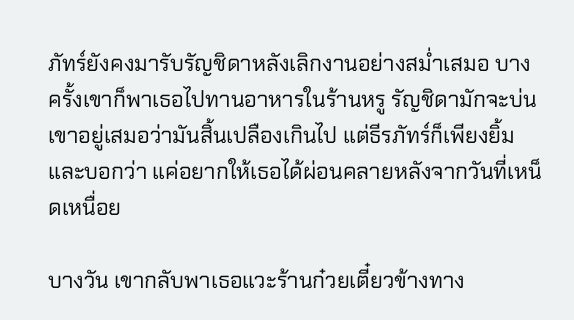ภัทร์ยังคงมารับรัญชิดาหลังเลิกงานอย่างสม่ำเสมอ บางครั้งเขาก็พาเธอไปทานอาหารในร้านหรู รัญชิดามักจะบ่นเขาอยู่เสมอว่ามันสิ้นเปลืองเกินไป แต่ธีรภัทร์ก็เพียงยิ้มและบอกว่า แค่อยากให้เธอได้ผ่อนคลายหลังจากวันที่เหน็ดเหนื่อย

บางวัน เขากลับพาเธอแวะร้านก๋วยเตี๋ยวข้างทาง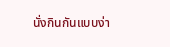นั่งกินกันแบบง่า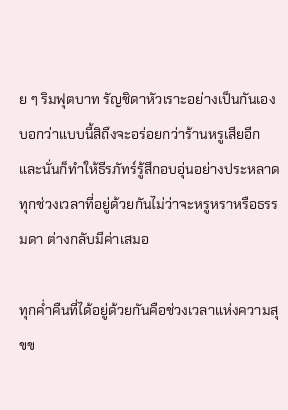ย ๆ ริมฟุตบาท รัญชิดาหัวเราะอย่างเป็นกันเอง บอกว่าแบบนี้สิถึงจะอร่อยกว่าร้านหรูเสียอีก และนั่นก็ทำให้ธีรภัทร์รู้สึกอบอุ่นอย่างประหลาด ทุกช่วงเวลาที่อยู่ด้วยกันไม่ว่าจะหรูหราหรือธรรมดา ต่างกลับมีค่าเสมอ

ทุกค่ำคืนที่ได้อยู่ด้วยกันคือช่วงเวลาแห่งความสุขข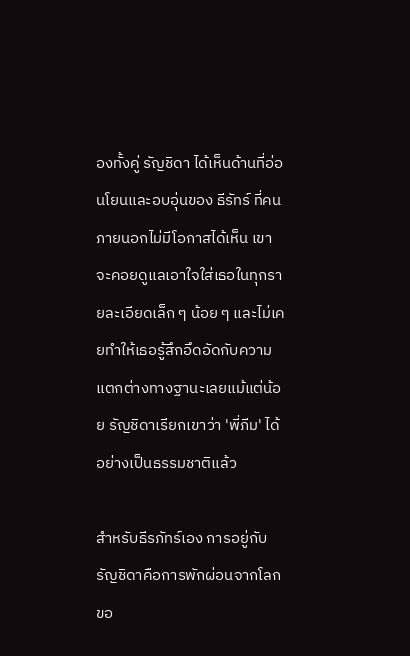องทั้งคู่ รัญชิดา ได้เห็นด้านที่อ่อนโยนและอบอุ่นของ ธีรัทร์ ที่คนภายนอกไม่มีโอกาสได้เห็น เขาจะคอยดูแลเอาใจใส่เธอในทุกรายละเอียดเล็ก ๆ น้อย ๆ และไม่เคยทำให้เธอรู้สึกอึดอัดกับความแตกต่างทางฐานะเลยแม้แต่น้อย รัญชิดาเรียกเขาว่า 'พี่ภีม' ได้อย่างเป็นธรรมชาติแล้ว

สำหรับธีรภัทร์เอง การอยู่กับรัญชิดาคือการพักผ่อนจากโลกขอ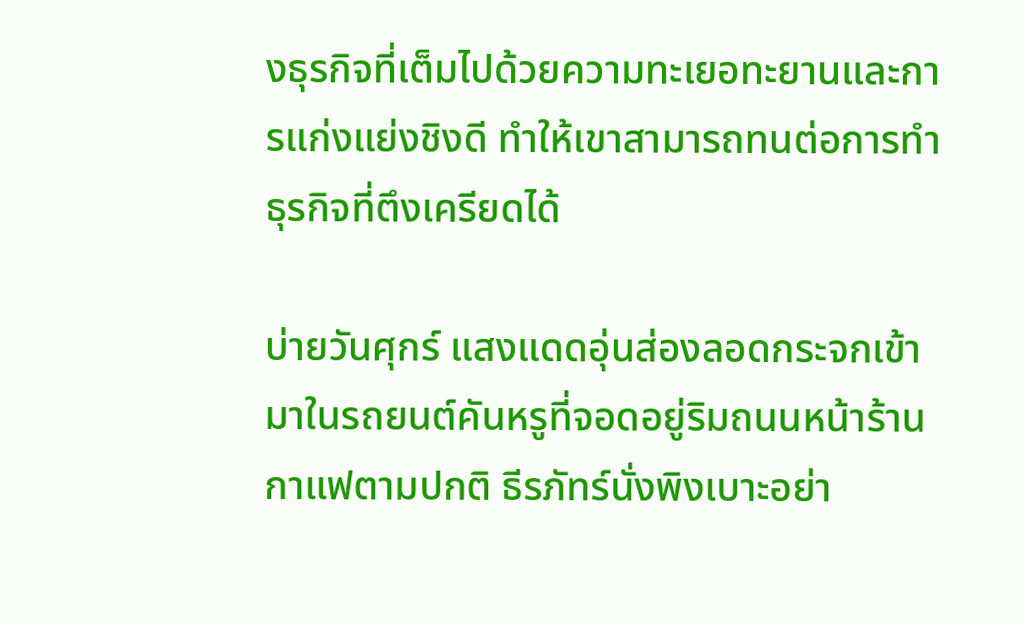งธุรกิจที่เต็มไปด้วยความทะเยอทะยานและการแก่งแย่งชิงดี ทำให้เขาสามารถทนต่อการทำธุรกิจที่ตึงเครียดได้

บ่ายวันศุกร์ แสงแดดอุ่นส่องลอดกระจกเข้ามาในรถยนต์คันหรูที่จอดอยู่ริมถนนหน้าร้านกาแฟตามปกติ ธีรภัทร์นั่งพิงเบาะอย่า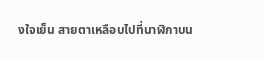งใจเย็น สายตาเหลือบไปที่นาฬิกาบน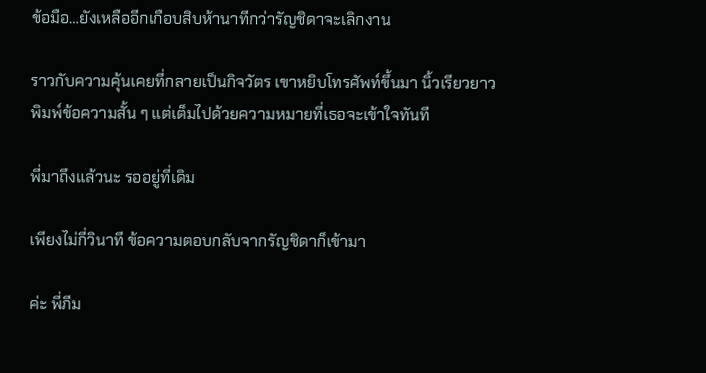ข้อมือ…ยังเหลืออีกเกือบสิบห้านาทีกว่ารัญชิดาจะเลิกงาน

ราวกับความคุ้นเคยที่กลายเป็นกิจวัตร เขาหยิบโทรศัพท์ขึ้นมา นิ้วเรียวยาวพิมพ์ข้อความสั้น ๆ แต่เต็มไปด้วยความหมายที่เธอจะเข้าใจทันที

พี่มาถึงแล้วนะ รออยู่ที่เดิม

เพียงไม่กี่วินาที ข้อความตอบกลับจากรัญชิดาก็เข้ามา

ค่ะ พี่ภีม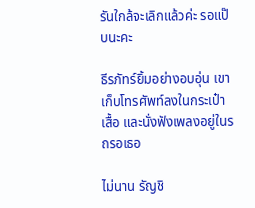รันใกล้จะเลิกแล้วค่ะ รอแป๊บนะคะ

ธีรภัทร์ยิ้มอย่างอบอุ่น เขาเก็บโทรศัพท์ลงในกระเป๋าเสื้อ และนั่งฟังเพลงอยู่ในรถรอเธอ

ไม่นาน รัญชิ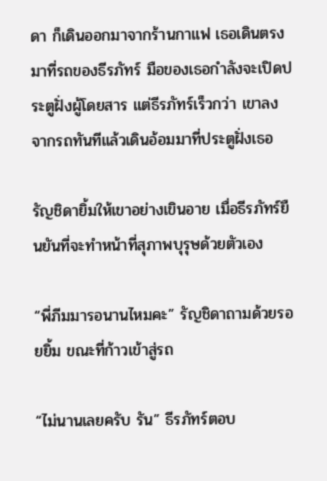ดา ก็เดินออกมาจากร้านกาแฟ เธอเดินตรงมาที่รถของธีรภัทร์ มือของเธอกำลังจะเปิดประตูฝั่งผู้โดยสาร แต่ธีรภัทร์เร็วกว่า เขาลงจากรถทันทีแล้วเดินอ้อมมาที่ประตูฝั่งเธอ

รัญชิดายิ้มให้เขาอย่างเขินอาย เมื่อธีรภัทร์ยืนยันที่จะทำหน้าที่สุภาพบุรุษด้วยตัวเอง

“พี่ภีมมารอนานไหมคะ” รัญชิดาถามด้วยรอยยิ้ม ขณะที่ก้าวเข้าสู่รถ

“ไม่นานเลยครับ รัน” ธีรภัทร์ตอบ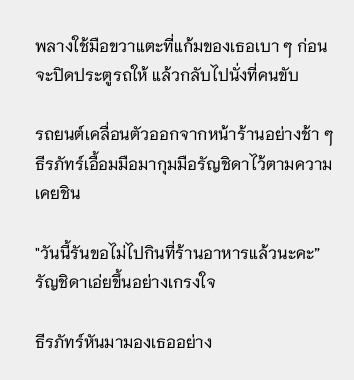พลางใช้มือขวาแตะที่แก้มของเธอเบา ๆ ก่อนจะปิดประตูรถให้ แล้วกลับไปนั่งที่คนขับ

รถยนต์เคลื่อนตัวออกจากหน้าร้านอย่างช้า ๆ ธีรภัทร์เอื้อมมือมากุมมือรัญชิดาไว้ตามความเคยชิน

"วันนี้รันขอไม่ไปกินที่ร้านอาหารแล้วนะคะ” รัญชิดาเอ่ยขึ้นอย่างเกรงใจ

ธีรภัทร์หันมามองเธออย่าง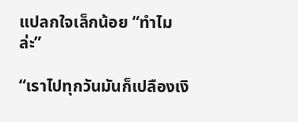แปลกใจเล็กน้อย “ทำไมล่ะ”

“เราไปทุกวันมันก็เปลืองเงิ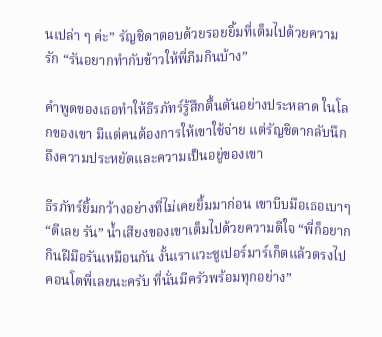นเปล่า ๆ ค่ะ” รัญชิดาตอบด้วยรอยยิ้มที่เต็มไปด้วยความรัก “รันอยากทำกับข้าวให้พี่ภีมกินบ้าง”

คำพูดของเธอทำให้ธีรภัทร์รู้สึกตื้นตันอย่างประหลาด ในโลกของเขา มีแต่คนต้องการให้เขาใช้จ่าย แต่รัญชิดากลับนึกถึงความประหยัดและความเป็นอยู่ของเขา

ธีรภัทร์ยิ้มกว้างอย่างที่ไม่เคยยิ้มมาก่อน เขาบีบมือเธอเบาๆ “ดีเลย รัน” น้ำเสียงของเขาเต็มไปด้วยความดีใจ “พี่ก็อยากกินฝีมือรันเหมือนกัน งั้นเราแวะซูเปอร์มาร์เก็ตแล้วตรงไปคอนโดพี่เลยนะครับ ที่นั่นมีครัวพร้อมทุกอย่าง”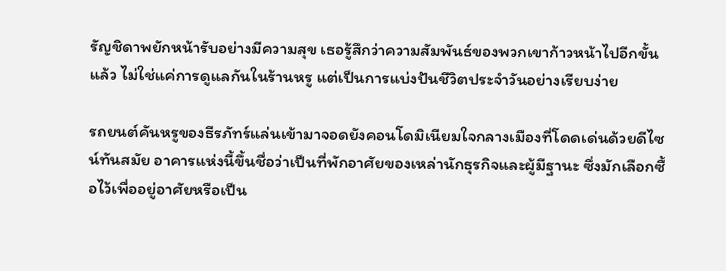รัญชิดาพยักหน้ารับอย่างมีความสุข เธอรู้สึกว่าความสัมพันธ์ของพวกเขาก้าวหน้าไปอีกขั้นแล้ว ไม่ใช่แค่การดูแลกันในร้านหรู แต่เป็นการแบ่งปันชีวิตประจำวันอย่างเรียบง่าย

รถยนต์คันหรูของธีรภัทร์แล่นเข้ามาจอดยังคอนโดมิเนียมใจกลางเมืองที่โดดเด่นด้วยดีไซน์ทันสมัย อาคารแห่งนี้ขึ้นชื่อว่าเป็นที่พักอาศัยของเหล่านักธุรกิจและผู้มีฐานะ ซึ่งมักเลือกซื้อไว้เพื่ออยู่อาศัยหรือเป็น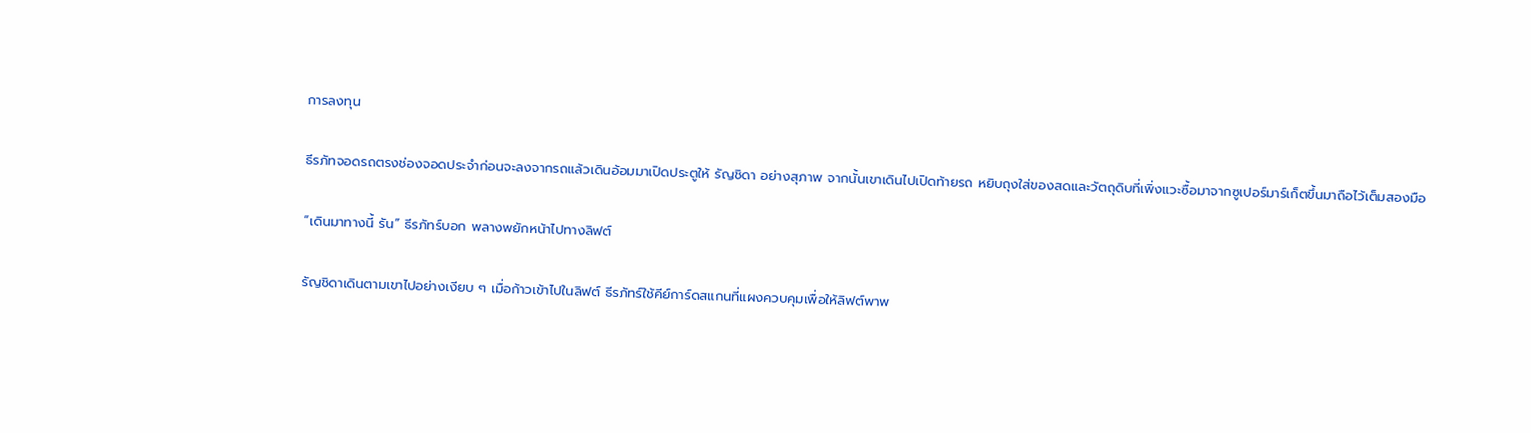การลงทุน

ธีรภัทจอดรถตรงช่องจอดประจำก่อนจะลงจากรถแล้วเดินอ้อมมาเปิดประตูให้ รัญชิดา อย่างสุภาพ จากนั้นเขาเดินไปเปิดท้ายรถ หยิบถุงใส่ของสดและวัตถุดิบที่เพิ่งแวะซื้อมาจากซูเปอร์มาร์เก็ตขึ้นมาถือไว้เต็มสองมือ

“เดินมาทางนี้ รัน” ธีรภัทร์บอก พลางพยักหน้าไปทางลิฟต์

รัญชิดาเดินตามเขาไปอย่างเงียบ ๆ เมื่อก้าวเข้าไปในลิฟต์ ธีรภัทร์ใช้คีย์การ์ดสแกนที่แผงควบคุมเพื่อให้ลิฟต์พาพ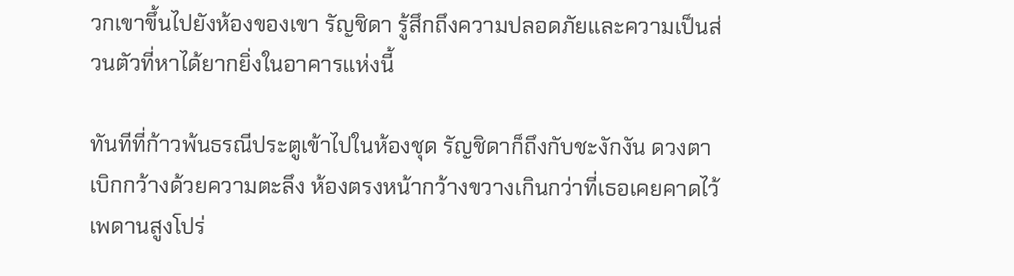วกเขาขึ้นไปยังห้องของเขา รัญชิดา รู้สึกถึงความปลอดภัยและความเป็นส่วนตัวที่หาได้ยากยิ่งในอาคารแห่งนี้

ทันทีที่ก้าวพ้นธรณีประตูเข้าไปในห้องชุด รัญชิดาก็ถึงกับชะงักงัน ดวงตาเบิกกว้างด้วยความตะลึง ห้องตรงหน้ากว้างขวางเกินกว่าที่เธอเคยคาดไว้ เพดานสูงโปร่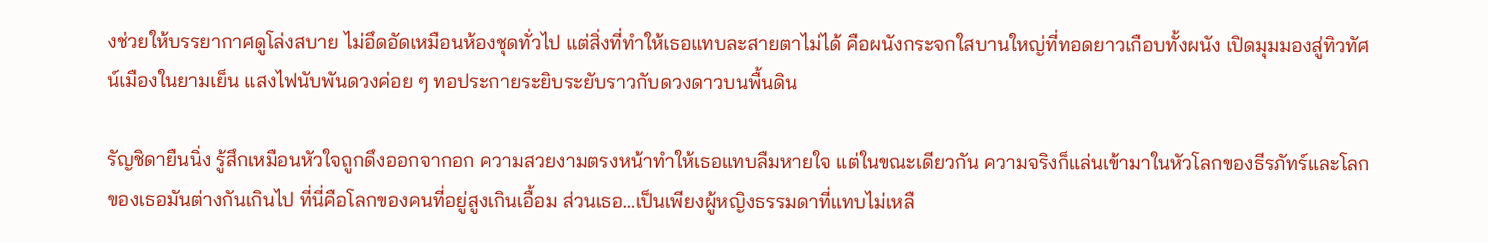งช่วยให้บรรยากาศดูโล่งสบาย ไม่อึดอัดเหมือนห้องชุดทั่วไป แต่สิ่งที่ทำให้เธอแทบละสายตาไม่ได้ คือผนังกระจกใสบานใหญ่ที่ทอดยาวเกือบทั้งผนัง เปิดมุมมองสู่ทิวทัศน์เมืองในยามเย็น แสงไฟนับพันดวงค่อย ๆ ทอประกายระยิบระยับราวกับดวงดาวบนพื้นดิน

รัญชิดายืนนิ่ง รู้สึกเหมือนหัวใจถูกดึงออกจากอก ความสวยงามตรงหน้าทำให้เธอแทบลืมหายใจ แต่ในขณะเดียวกัน ความจริงก็แล่นเข้ามาในหัวโลกของธีรภัทร์และโลกของเธอมันต่างกันเกินไป ที่นี่คือโลกของคนที่อยู่สูงเกินเอื้อม ส่วนเธอ…เป็นเพียงผู้หญิงธรรมดาที่แทบไม่เหลื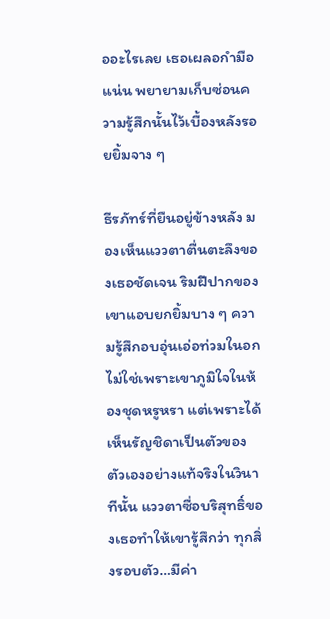ออะไรเลย เธอเผลอกำมือแน่น พยายามเก็บซ่อนความรู้สึกนั้นไว้เบื้องหลังรอยยิ้มจาง ๆ

ธีรภัทร์ที่ยืนอยู่ข้างหลัง มองเห็นแววตาตื่นตะลึงของเธอชัดเจน ริมฝีปากของเขาแอบยกยิ้มบาง ๆ ความรู้สึกอบอุ่นเอ่อท่วมในอก ไม่ใช่เพราะเขาภูมิใจในห้องชุดหรูหรา แต่เพราะได้เห็นรัญชิดาเป็นตัวของตัวเองอย่างแท้จริงในวินาทีนั้น แววตาซื่อบริสุทธิ์ของเธอทำให้เขารู้สึกว่า ทุกสิ่งรอบตัว…มีค่า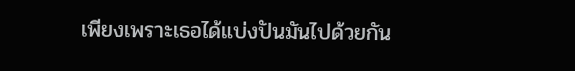เพียงเพราะเธอได้แบ่งปันมันไปด้วยกัน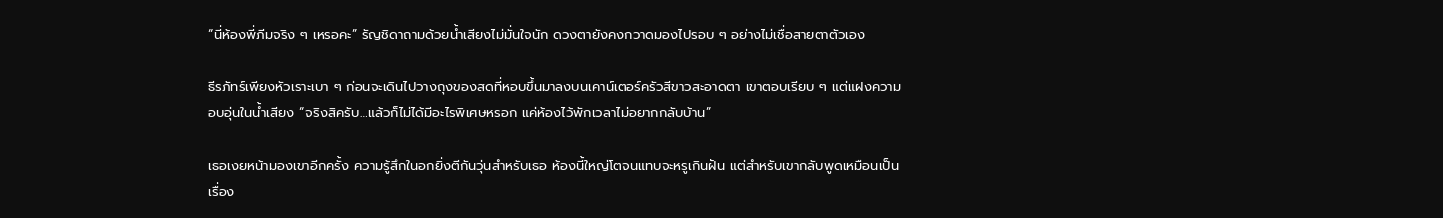“นี่ห้องพี่ภีมจริง ๆ เหรอคะ” รัญชิดาถามด้วยน้ำเสียงไม่มั่นใจนัก ดวงตายังคงกวาดมองไปรอบ ๆ อย่างไม่เชื่อสายตาตัวเอง

ธีรภัทร์เพียงหัวเราะเบา ๆ ก่อนจะเดินไปวางถุงของสดที่หอบขึ้นมาลงบนเคาน์เตอร์ครัวสีขาวสะอาดตา เขาตอบเรียบ ๆ แต่แฝงความอบอุ่นในน้ำเสียง “จริงสิครับ…แล้วก็ไม่ได้มีอะไรพิเศษหรอก แค่ห้องไว้พักเวลาไม่อยากกลับบ้าน”

เธอเงยหน้ามองเขาอีกครั้ง ความรู้สึกในอกยิ่งตีกันวุ่นสำหรับเธอ ห้องนี้ใหญ่โตจนแทบจะหรูเกินฝัน แต่สำหรับเขากลับพูดเหมือนเป็นเรื่อง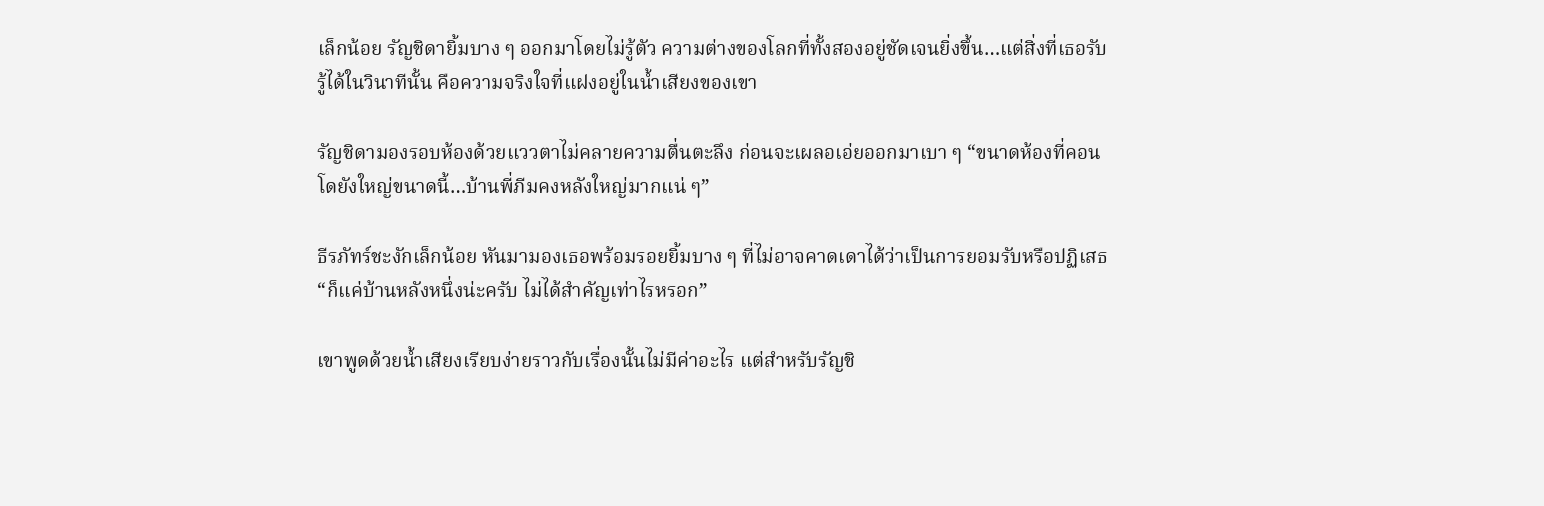เล็กน้อย รัญชิดายิ้มบาง ๆ ออกมาโดยไม่รู้ตัว ความต่างของโลกที่ทั้งสองอยู่ชัดเจนยิ่งขึ้น…แต่สิ่งที่เธอรับรู้ได้ในวินาทีนั้น คือความจริงใจที่แฝงอยู่ในน้ำเสียงของเขา

รัญชิดามองรอบห้องด้วยแววตาไม่คลายความตื่นตะลึง ก่อนจะเผลอเอ่ยออกมาเบา ๆ “ขนาดห้องที่คอนโดยังใหญ่ขนาดนี้…บ้านพี่ภีมคงหลังใหญ่มากแน่ ๆ”

ธีรภัทร์ชะงักเล็กน้อย หันมามองเธอพร้อมรอยยิ้มบาง ๆ ที่ไม่อาจคาดเดาได้ว่าเป็นการยอมรับหรือปฏิเสธ “ก็แค่บ้านหลังหนึ่งน่ะครับ ไม่ได้สำคัญเท่าไรหรอก”

เขาพูดด้วยน้ำเสียงเรียบง่ายราวกับเรื่องนั้นไม่มีค่าอะไร แต่สำหรับรัญชิ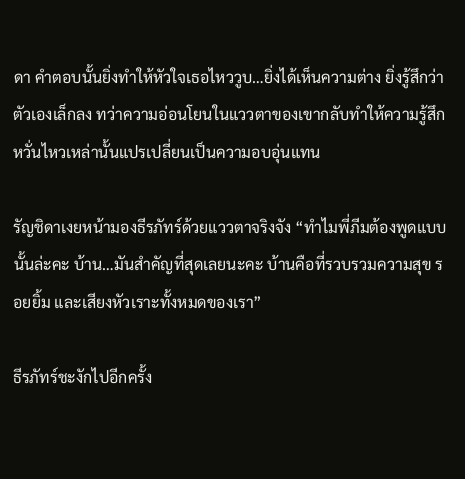ดา คำตอบนั้นยิ่งทำให้หัวใจเธอไหววูบ…ยิ่งได้เห็นความต่าง ยิ่งรู้สึกว่าตัวเองเล็กลง ทว่าความอ่อนโยนในแววตาของเขากลับทำให้ความรู้สึกหวั่นไหวเหล่านั้นแปรเปลี่ยนเป็นความอบอุ่นแทน

รัญชิดาเงยหน้ามองธีรภัทร์ด้วยแววตาจริงจัง “ทำไมพี่ภีมต้องพูดแบบนั้นล่ะคะ บ้าน…มันสำคัญที่สุดเลยนะคะ บ้านคือที่รวบรวมความสุข รอยยิ้ม และเสียงหัวเราะทั้งหมดของเรา”

ธีรภัทร์ชะงักไปอีกครั้ง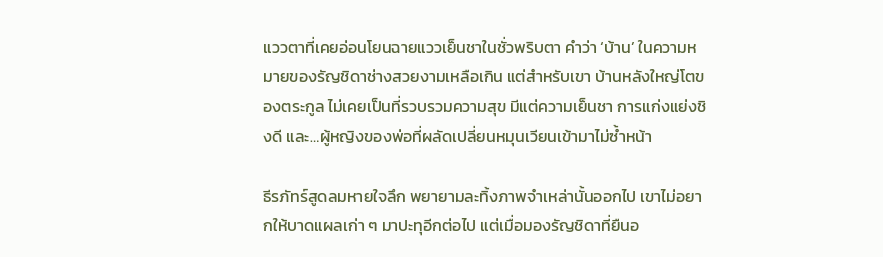แววตาที่เคยอ่อนโยนฉายแววเย็นชาในชั่วพริบตา คำว่า ‘บ้าน’ ในความหมายของรัญชิดาช่างสวยงามเหลือเกิน แต่สำหรับเขา บ้านหลังใหญ่โตของตระกูล ไม่เคยเป็นที่รวบรวมความสุข มีแต่ความเย็นชา การแก่งแย่งชิงดี และ…ผู้หญิงของพ่อที่ผลัดเปลี่ยนหมุนเวียนเข้ามาไม่ซ้ำหน้า

ธีรภัทร์สูดลมหายใจลึก พยายามละทิ้งภาพจำเหล่านั้นออกไป เขาไม่อยากให้บาดแผลเก่า ๆ มาปะทุอีกต่อไป แต่เมื่อมองรัญชิดาที่ยืนอ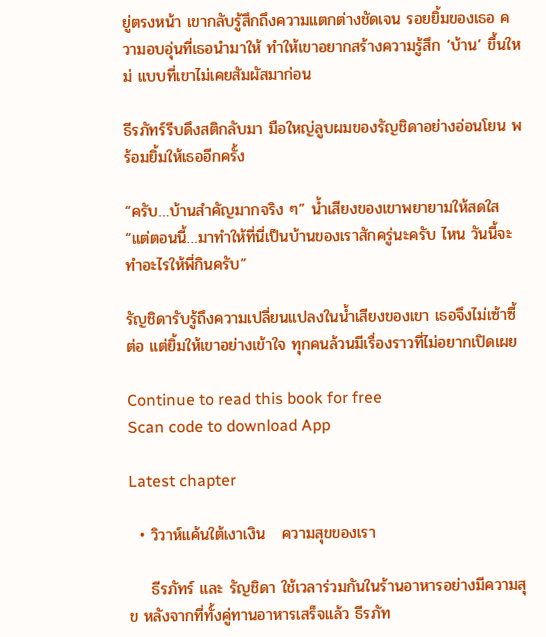ยู่ตรงหน้า เขากลับรู้สึกถึงความแตกต่างชัดเจน รอยยิ้มของเธอ ความอบอุ่นที่เธอนำมาให้ ทำให้เขาอยากสร้างความรู้สึก ‘บ้าน’ ขึ้นใหม่ แบบที่เขาไม่เคยสัมผัสมาก่อน

ธีรภัทร์รีบดึงสติกลับมา มือใหญ่ลูบผมของรัญชิดาอย่างอ่อนโยน พร้อมยิ้มให้เธออีกครั้ง

“ครับ…บ้านสำคัญมากจริง ๆ” น้ำเสียงของเขาพยายามให้สดใส “แต่ตอนนี้…มาทำให้ที่นี่เป็นบ้านของเราสักครู่นะครับ ไหน วันนี้จะทำอะไรให้พี่กินครับ”

รัญชิดารับรู้ถึงความเปลี่ยนแปลงในน้ำเสียงของเขา เธอจึงไม่เซ้าซี้ต่อ แต่ยิ้มให้เขาอย่างเข้าใจ ทุกคนล้วนมีเรื่องราวที่ไม่อยากเปิดเผย

Continue to read this book for free
Scan code to download App

Latest chapter

  • วิวาห์แค้นใต้เงาเงิน   ความสุขของเรา

    ธีรภัทร์ และ รัญชิดา ใช้เวลาร่วมกันในร้านอาหารอย่างมีความสุข หลังจากที่ทั้งคู่ทานอาหารเสร็จแล้ว ธีรภัท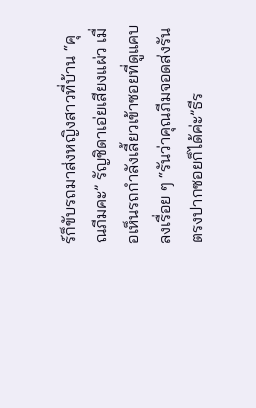ร์ก็ขับรถมาส่งหญิงสาวที่บ้าน “คุณภีมคะ” รัญชิดาเอ่ยเสียงแผ่ว เมื่อเห็นรถกำลังเลี้ยวเข้าซอยที่ดูแคบลงเรื่อย ๆ “รันว่าคุณภีมจอดส่งรันตรงปากซอยก็ได้ค่ะ”ธีร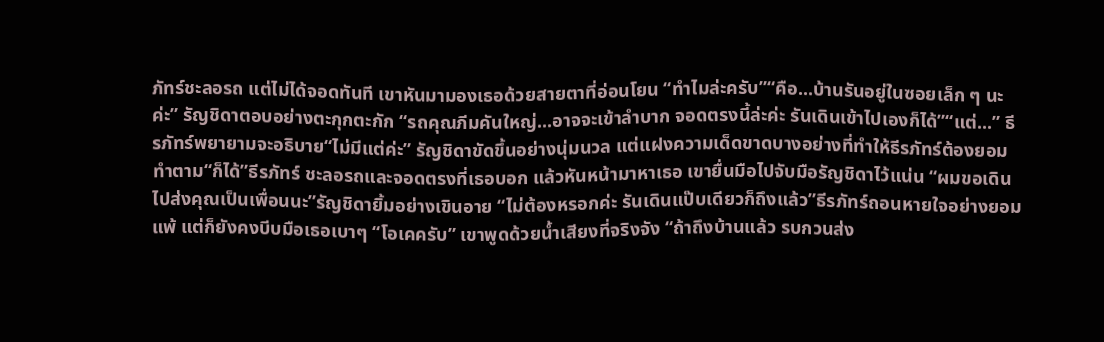ภัทร์ชะลอรถ แต่ไม่ได้จอดทันที เขาหันมามองเธอด้วยสายตาที่อ่อนโยน “ทำไมล่ะครับ”“คือ...บ้านรันอยู่ในซอยเล็ก ๆ นะค่ะ” รัญชิดาตอบอย่างตะกุกตะกัก “รถคุณภีมคันใหญ่...อาจจะเข้าลำบาก จอดตรงนี้ล่ะค่ะ รันเดินเข้าไปเองก็ได้”“แต่...” ธีรภัทร์พยายามจะอธิบาย“ไม่มีแต่ค่ะ” รัญชิดาขัดขึ้นอย่างนุ่มนวล แต่แฝงความเด็ดขาดบางอย่างที่ทำให้ธีรภัทร์ต้องยอมทำตาม“ก็ได้”ธีรภัทร์ ชะลอรถและจอดตรงที่เธอบอก แล้วหันหน้ามาหาเธอ เขายื่นมือไปจับมือรัญชิดาไว้แน่น “ผมขอเดินไปส่งคุณเป็นเพื่อนนะ”รัญชิดายิ้มอย่างเขินอาย “ไม่ต้องหรอกค่ะ รันเดินแป๊บเดียวก็ถึงแล้ว”ธีรภัทร์ถอนหายใจอย่างยอมแพ้ แต่ก็ยังคงบีบมือเธอเบาๆ “โอเคครับ” เขาพูดด้วยน้ำเสียงที่จริงจัง “ถ้าถึงบ้านแล้ว รบกวนส่ง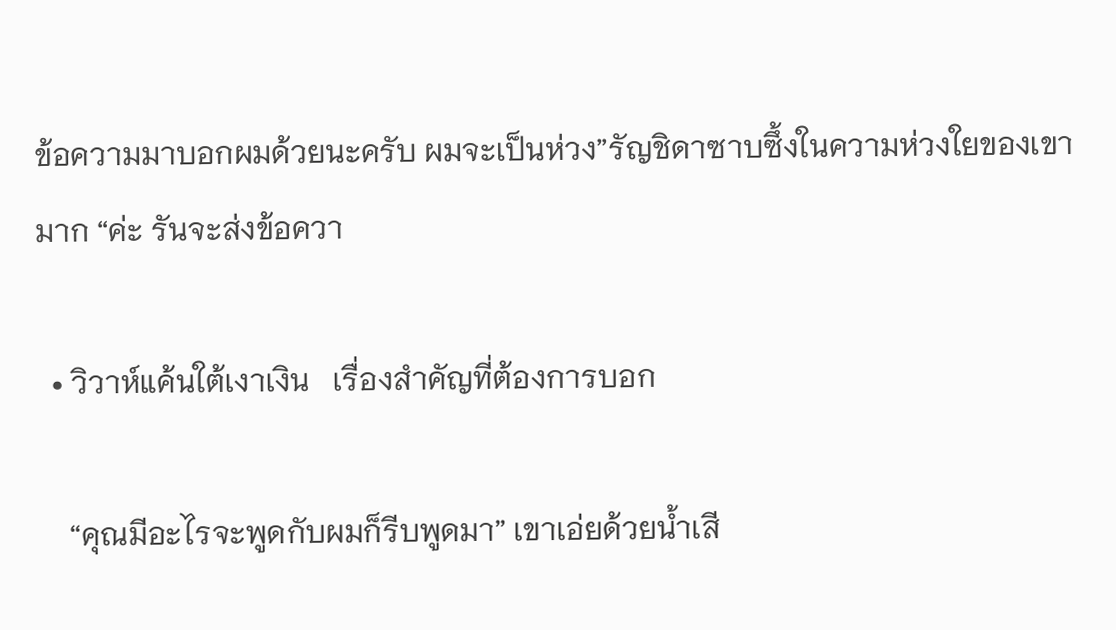ข้อความมาบอกผมด้วยนะครับ ผมจะเป็นห่วง”รัญชิดาซาบซึ้งในความห่วงใยของเขามาก “ค่ะ รันจะส่งข้อควา

  • วิวาห์แค้นใต้เงาเงิน   เรื่องสำคัญที่ต้องการบอก

    “คุณมีอะไรจะพูดกับผมก็รีบพูดมา” เขาเอ่ยด้วยน้ำเสี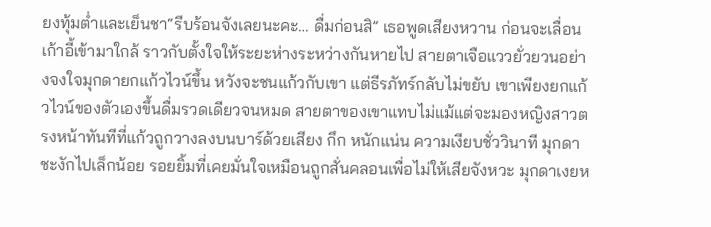ยงทุ้มต่ำและเย็นชา“รีบร้อนจังเลยนะคะ… ดื่มก่อนสิ” เธอพูดเสียงหวาน ก่อนจะเลื่อนเก้าอี้เข้ามาใกล้ ราวกับตั้งใจให้ระยะห่างระหว่างกันหายไป สายตาเจือแววยั่วยวนอย่างจงใจมุกดายกแก้วไวน์ขึ้น หวังจะชนแก้วกับเขา แต่ธีรภัทร์กลับไม่ขยับ เขาเพียงยกแก้วไวน์ของตัวเองขึ้นดื่มรวดเดียวจนหมด สายตาของเขาแทบไม่แม้แต่จะมองหญิงสาวตรงหน้าทันทีที่แก้วถูกวางลงบนบาร์ด้วยเสียง กึก หนักแน่น ความเงียบชั่ววินาที มุกดาชะงักไปเล็กน้อย รอยยิ้มที่เคยมั่นใจเหมือนถูกสั่นคลอนเพื่อไม่ให้เสียจังหวะ มุกดาเงยห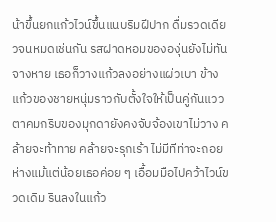น้าขึ้นยกแก้วไวน์ขึ้นแนบริมฝีปาก ดื่มรวดเดียวจนหมดเช่นกัน รสฝาดหอมขององุ่นยังไม่ทันจางหาย เธอก็วางแก้วลงอย่างแผ่วเบา ข้างแก้วของชายหนุ่มราวกับตั้งใจให้เป็นคู่กันแววตาคมกริบของมุกดายังคงจับจ้องเขาไม่วาง คล้ายจะท้าทาย คล้ายจะรุกเร้า ไม่มีทีท่าจะถอยห่างแม้แต่น้อยเธอค่อย ๆ เอื้อมมือไปคว้าไวน์ขวดเดิม รินลงในแก้ว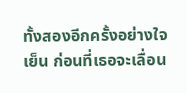ทั้งสองอีกครั้งอย่างใจเย็น ก่อนที่เธอจะเลื่อน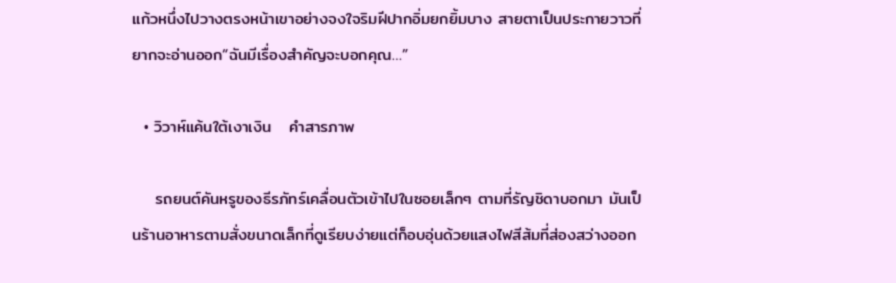แก้วหนึ่งไปวางตรงหน้าเขาอย่างจงใจริมฝีปากอิ่มยกยิ้มบาง สายตาเป็นประกายวาวที่ยากจะอ่านออก“ฉันมีเรื่องสำคัญจะบอกคุณ…”

  • วิวาห์แค้นใต้เงาเงิน   คำสารภาพ

    รถยนต์คันหรูของธีรภัทร์เคลื่อนตัวเข้าไปในซอยเล็กๆ ตามที่รัญชิดาบอกมา มันเป็นร้านอาหารตามสั่งขนาดเล็กที่ดูเรียบง่ายแต่ก็อบอุ่นด้วยแสงไฟสีส้มที่ส่องสว่างออก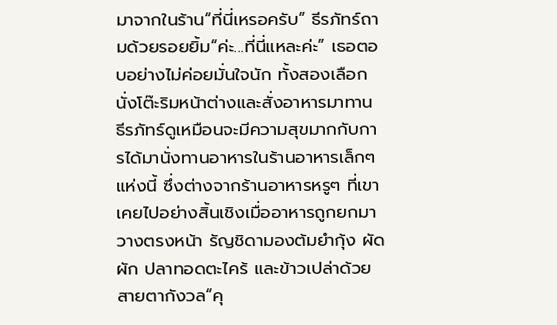มาจากในร้าน“ที่นี่เหรอครับ” ธีรภัทร์ถามด้วยรอยยิ้ม“ค่ะ...ที่นี่แหละค่ะ” เธอตอบอย่างไม่ค่อยมั่นใจนัก ทั้งสองเลือกนั่งโต๊ะริมหน้าต่างและสั่งอาหารมาทาน ธีรภัทร์ดูเหมือนจะมีความสุขมากกับการได้มานั่งทานอาหารในร้านอาหารเล็กๆ แห่งนี้ ซึ่งต่างจากร้านอาหารหรูๆ ที่เขาเคยไปอย่างสิ้นเชิงเมื่ออาหารถูกยกมาวางตรงหน้า รัญชิดามองต้มยำกุ้ง ผัดผัก ปลาทอดตะไคร้ และข้าวเปล่าด้วยสายตากังวล“คุ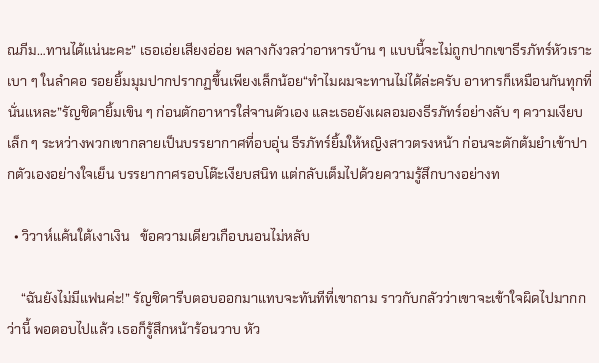ณภีม…ทานได้แน่นะคะ” เธอเอ่ยเสียงอ่อย พลางกังวลว่าอาหารบ้าน ๆ แบบนี้จะไม่ถูกปากเขาธีรภัทร์หัวเราะเบา ๆ ในลำคอ รอยยิ้มมุมปากปรากฏขึ้นเพียงเล็กน้อย“ทำไมผมจะทานไม่ได้ล่ะครับ อาหารก็เหมือนกันทุกที่นั่นแหละ”รัญชิดายิ้มเขิน ๆ ก่อนตักอาหารใส่จานตัวเอง และเธอยังเผลอมองธีรภัทร์อย่างลับ ๆ ความเงียบเล็ก ๆ ระหว่างพวกเขากลายเป็นบรรยากาศที่อบอุ่น ธีรภัทร์ยิ้มให้หญิงสาวตรงหน้า ก่อนจะตักต้มยำเข้าปากตัวเองอย่างใจเย็น บรรยากาศรอบโต๊ะเงียบสนิท แต่กลับเต็มไปด้วยความรู้สึกบางอย่างท

  • วิวาห์แค้นใต้เงาเงิน   ข้อความเดียวเกือบนอนไม่หลับ

    “ฉันยังไม่มีแฟนค่ะ!” รัญชิดารีบตอบออกมาแทบจะทันทีที่เขาถาม ราวกับกลัวว่าเขาจะเข้าใจผิดไปมากกว่านี้ พอตอบไปแล้ว เธอก็รู้สึกหน้าร้อนวาบ หัว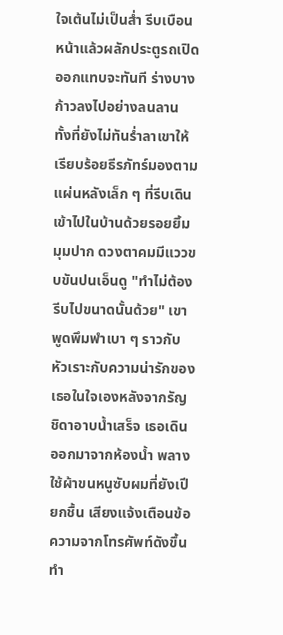ใจเต้นไม่เป็นส่ำ รีบเบือนหน้าแล้วผลักประตูรถเปิดออกแทบจะทันที ร่างบางก้าวลงไปอย่างลนลาน ทั้งที่ยังไม่ทันร่ำลาเขาให้เรียบร้อยธีรภัทร์มองตามแผ่นหลังเล็ก ๆ ที่รีบเดินเข้าไปในบ้านด้วยรอยยิ้มมุมปาก ดวงตาคมมีแววขบขันปนเอ็นดู "ทำไม่ต้องรีบไปขนาดนั้นด้วย" เขาพูดพึมพำเบา ๆ ราวกับหัวเราะกับความน่ารักของเธอในใจเองหลังจากรัญชิดาอาบน้ำเสร็จ เธอเดินออกมาจากห้องน้ำ พลางใช้ผ้าขนหนูซับผมที่ยังเปียกชื้น เสียงแจ้งเตือนข้อความจากโทรศัพท์ดังขึ้นทำ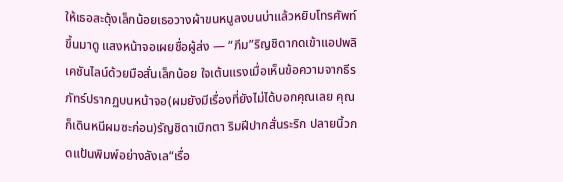ให้เธอสะดุ้งเล็กน้อยเธอวางผ้าขนหนูลงบนบ่าแล้วหยิบโทรศัพท์ขึ้นมาดู แสงหน้าจอเผยชื่อผู้ส่ง — “ภีม”ริญชิดากดเข้าแอปพลิเคชันไลน์ด้วยมือสั่นเล็กน้อย ใจเต้นแรงเมื่อเห็นข้อความจากธีรภัทร์ปรากฏบนหน้าจอ(ผมยังมีเรื่องที่ยังไม่ได้บอกคุณเลย คุณก็เดินหนีผมซะก่อน)รัญชิดาเบิกตา ริมฝีปากสั่นระริก ปลายนิ้วกดแป้นพิมพ์อย่างลังเล“เรื่อ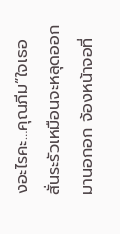งอะไรคะ…คุณภีม”ใจเธอสั่นระรัวเหมือนจะหลุดออกมานอกอก จ้องหน้าจอที่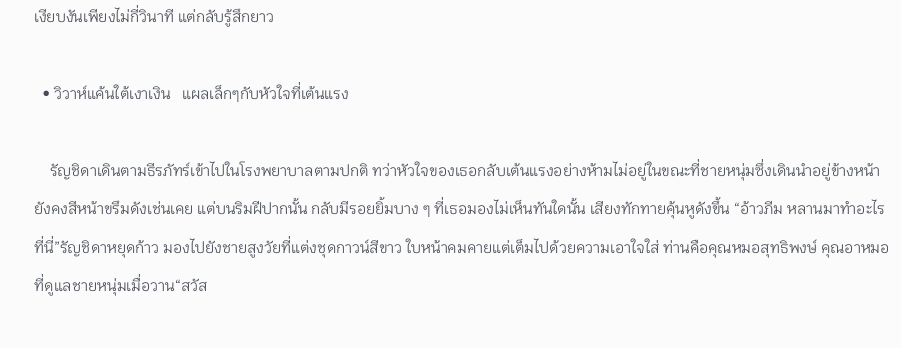เงียบงันเพียงไม่กี่วินาที แต่กลับรู้สึกยาว

  • วิวาห์แค้นใต้เงาเงิน   แผลเล็กๆกับหัวใจที่เต้นแรง

    รัญชิดาเดินตามธีรภัทร์เข้าไปในโรงพยาบาลตามปกติ ทว่าหัวใจของเธอกลับเต้นแรงอย่างห้ามไม่อยู่ในขณะที่ชายหนุ่มซึ่งเดินนำอยู่ข้างหน้า ยังคงสีหน้าขรึมดังเช่นเคย แต่บนริมฝีปากนั้น กลับมีรอยยิ้มบาง ๆ ที่เธอมองไม่เห็นทันใดนั้น เสียงทักทายคุ้นหูดังขึ้น “อ้าวภีม หลานมาทำอะไรที่นี่”รัญชิดาหยุดก้าว มองไปยังชายสูงวัยที่แต่งชุดกาวน์สีขาว ใบหน้าคมคายแต่เต็มไปด้วยความเอาใจใส่ ท่านคือคุณหมอสุทธิพงษ์ คุณอาหมอที่ดูแลชายหนุ่มเมื่อวาน“สวัส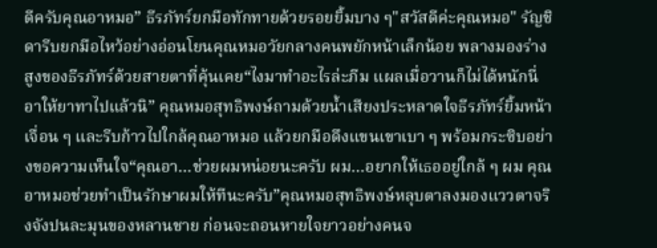ดีครับคุณอาหมอ” ธีรภัทร์ยกมือทักทายด้วยรอยยิ้มบาง ๆ"สวัสดีค่ะคุณหมอ" รัญชิดารีบยกมือไหว้อย่างอ่อนโยนคุณหมอวัยกลางคนพยักหน้าเล็กน้อย พลางมองร่างสูงของธีรภัทร์ด้วยสายตาที่คุ้นเคย“ไงมาทำอะไรล่ะภีม แผลเมื่อวานก็ไม่ได้หนักนี่ อาให้ยาทาไปแล้วนิ” คุณหมอสุทธิพงษ์ถามด้วยน้ำเสียงประหลาดใจธีรภัทร์ยิ้มหน้าเจื่อน ๆ และรีบก้าวไปใกล้คุณอาหมอ แล้วยกมือดึงแขนเขาเบา ๆ พร้อมกระซิบอย่างขอความเห็นใจ“คุณอา…ช่วยผมหน่อยนะครับ ผม…อยากให้เธออยู่ใกล้ ๆ ผม คุณอาหมอช่วยทำเป็นรักษาผมให้ทีนะครับ”คุณหมอสุทธิพงษ์หลุบตาลงมองแววตาจริงจังปนละมุนของหลานชาย ก่อนจะถอนหายใจยาวอย่างคนจ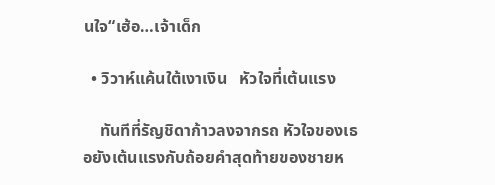นใจ“เฮ้อ…เจ้าเด็ก

  • วิวาห์แค้นใต้เงาเงิน   หัวใจที่เต้นแรง

    ทันทีที่รัญชิดาก้าวลงจากรถ หัวใจของเธอยังเต้นแรงกับถ้อยคำสุดท้ายของชายห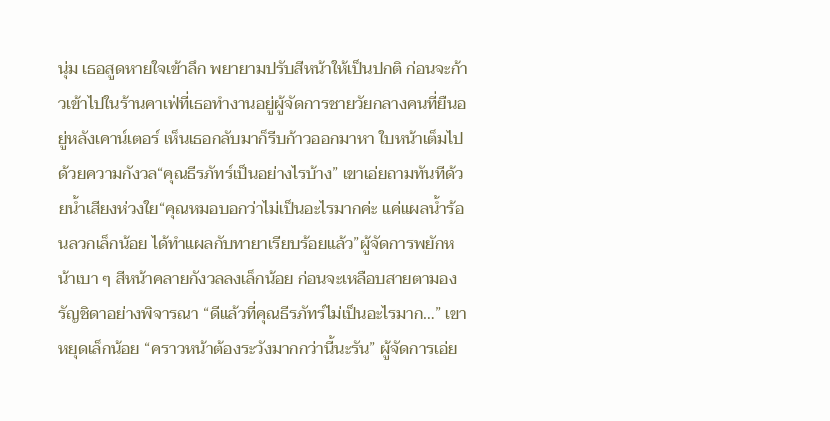นุ่ม เธอสูดหายใจเข้าลึก พยายามปรับสีหน้าให้เป็นปกติ ก่อนจะก้าวเข้าไปในร้านคาเฟ่ที่เธอทำงานอยู่ผู้จัดการชายวัยกลางคนที่ยืนอยู่หลังเคาน์เตอร์ เห็นเธอกลับมาก็รีบก้าวออกมาหา ใบหน้าเต็มไปด้วยความกังวล“คุณธีรภัทร์เป็นอย่างไรบ้าง” เขาเอ่ยถามทันทีด้วยน้ำเสียงห่วงใย“คุณหมอบอกว่าไม่เป็นอะไรมากค่ะ แค่แผลน้ำร้อนลวกเล็กน้อย ได้ทำแผลกับทายาเรียบร้อยแล้ว”ผู้จัดการพยักหน้าเบา ๆ สีหน้าคลายกังวลลงเล็กน้อย ก่อนจะเหลือบสายตามองรัญชิดาอย่างพิจารณา “ดีแล้วที่คุณธีรภัทร์ไม่เป็นอะไรมาก…” เขาหยุดเล็กน้อย “คราวหน้าต้องระวังมากกว่านี้นะรัน” ผู้จัดการเอ่ย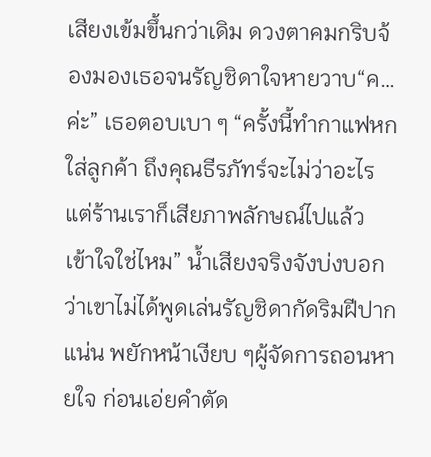เสียงเข้มขึ้นกว่าเดิม ดวงตาคมกริบจ้องมองเธอจนรัญชิดาใจหายวาบ“ค…ค่ะ” เธอตอบเบา ๆ “ครั้งนี้ทำกาแฟหกใส่ลูกค้า ถึงคุณธีรภัทร์จะไม่ว่าอะไร แต่ร้านเราก็เสียภาพลักษณ์ไปแล้ว เข้าใจใช่ไหม” น้ำเสียงจริงจังบ่งบอกว่าเขาไม่ได้พูดเล่นรัญชิดากัดริมฝีปากแน่น พยักหน้าเงียบ ๆผู้จัดการถอนหายใจ ก่อนเอ่ยคำตัด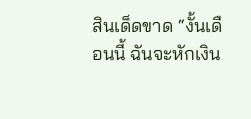สินเด็ดขาด “งั้นเดือนนี้ ฉันจะหักเงิน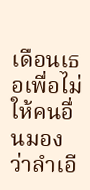เดือนเธอเพื่อไม่ให้คนอื่นมองว่าลำเอี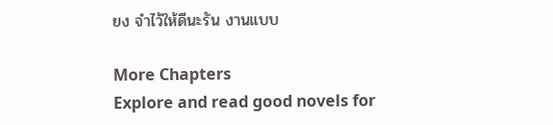ยง จำไว้ให้ดีนะรัน งานแบบ

More Chapters
Explore and read good novels for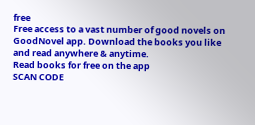free
Free access to a vast number of good novels on GoodNovel app. Download the books you like and read anywhere & anytime.
Read books for free on the app
SCAN CODE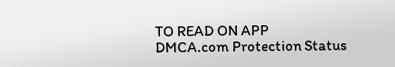TO READ ON APP
DMCA.com Protection Status